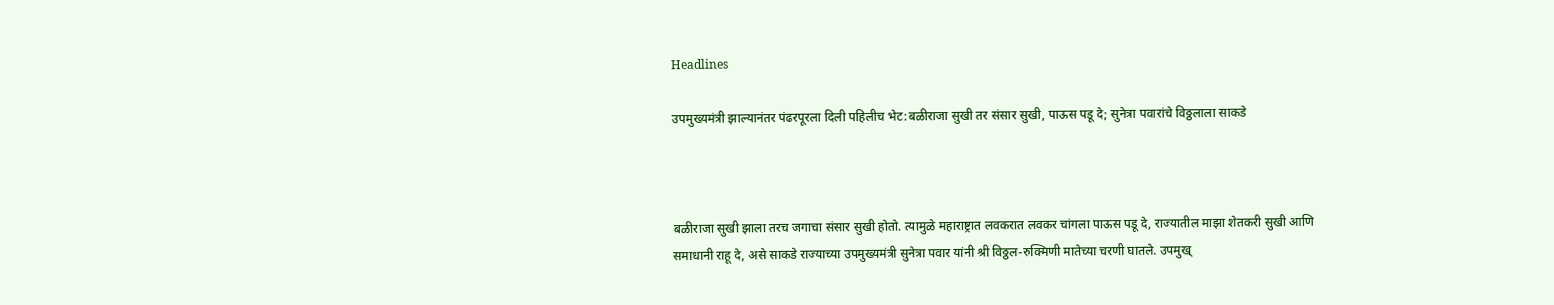Headlines

उपमुख्यमंत्री झाल्यानंतर पंढरपूरला दिली पहिलीच भेट:बळीराजा सुखी तर संसार सुखी, पाऊस पडू दे; सुनेत्रा पवारांचे विठ्ठलाला साकडे



बळीराजा सुखी झाला तरच जगाचा संसार सुखी होतो. त्यामुळे महाराष्ट्रात लवकरात लवकर चांगला पाऊस पडू दे, राज्यातील माझा शेतकरी सुखी आणि समाधानी राहू दे, असे साकडे राज्याच्या उपमुख्यमंत्री सुनेत्रा पवार यांनी श्री विठ्ठल-रुक्मिणी मातेच्या चरणी घातले. उपमुख्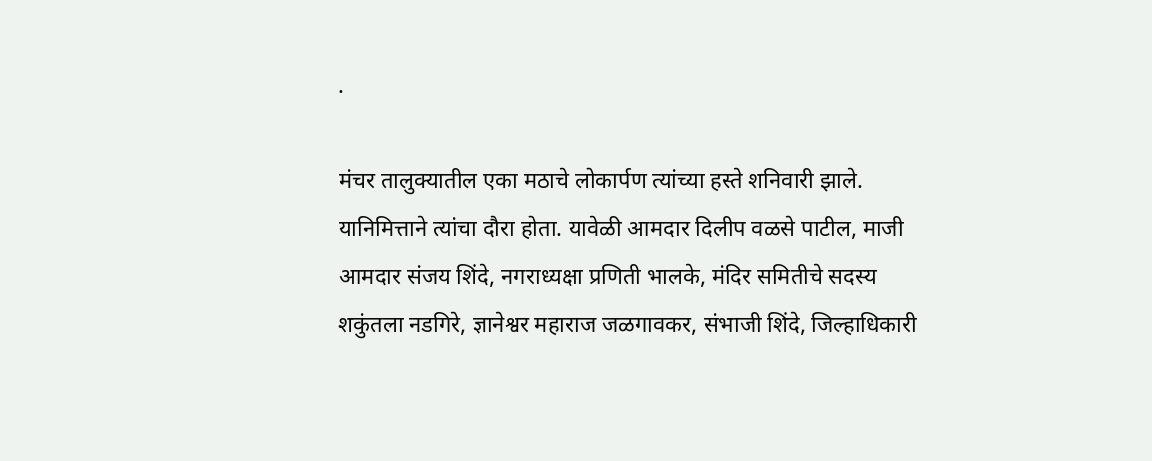.

मंचर तालुक्यातील एका मठाचे लोकार्पण त्यांच्या हस्ते शनिवारी झाले. यानिमित्ताने त्यांचा दौरा होता. यावेळी आमदार दिलीप वळसे पाटील, माजी आमदार संजय शिंदे, नगराध्यक्षा प्रणिती भालके, मंदिर समितीचे सदस्य शकुंतला नडगिरे, ज्ञानेश्वर महाराज जळगावकर, संभाजी शिंदे, जिल्हाधिकारी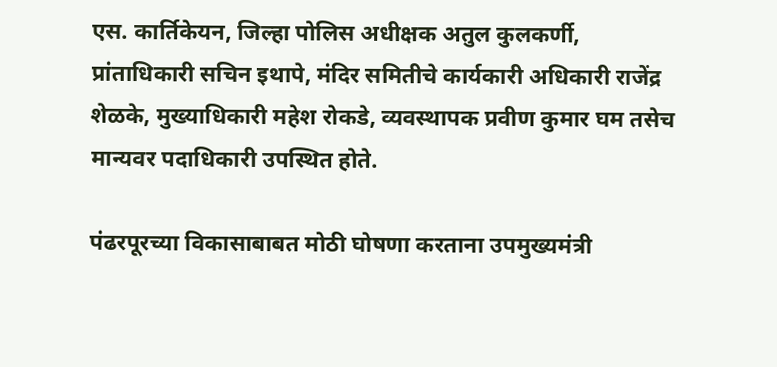एस. कार्तिकेयन, जिल्हा पोलिस अधीक्षक अतुल कुलकर्णी, प्रांताधिकारी सचिन इथापे, मंदिर समितीचे कार्यकारी अधिकारी राजेंद्र शेळके, मुख्याधिकारी महेश रोकडे, व्यवस्थापक प्रवीण कुमार घम तसेच मान्यवर पदाधिकारी उपस्थित होते.

पंढरपूरच्या विकासाबाबत मोठी घोषणा करताना उपमुख्यमंत्री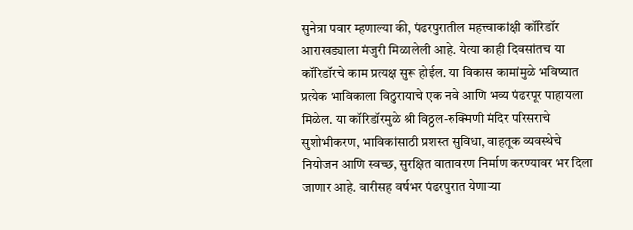सुनेत्रा पवार म्हणाल्या की, पंढरपुरातील महत्त्वाकांक्षी कॉरिडॉर आराखड्याला मंजुरी मिळालेली आहे. येत्या काही दिवसांतच या कॉरिडॉरचे काम प्रत्यक्ष सुरू होईल. या विकास कामांमुळे भविष्यात प्रत्येक भाविकाला विठुरायाचे एक नवे आणि भव्य पंढरपूर पाहायला मिळेल. या कॉरिडॉरमुळे श्री विठ्ठल-रुक्मिणी मंदिर परिसराचे सुशोभीकरण, भाविकांसाठी प्रशस्त सुविधा, वाहतूक व्यवस्थेचे नियोजन आणि स्वच्छ, सुरक्षित वातावरण निर्माण करण्यावर भर दिला जाणार आहे. वारीसह वर्षभर पंढरपुरात येणाऱ्या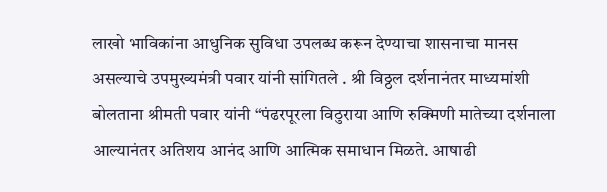लाखो भाविकांना आधुनिक सुविधा उपलब्ध करून देण्याचा शासनाचा मानस असल्याचे उपमुख्यमंत्री पवार यांनी सांगितले . श्री विठ्ठल दर्शनानंतर माध्यमांशी बोलताना श्रीमती पवार यांनी “पंढरपूरला विठुराया आणि रुक्मिणी मातेच्या दर्शनाला आल्यानंतर अतिशय आनंद आणि आत्मिक समाधान मिळते. आषाढी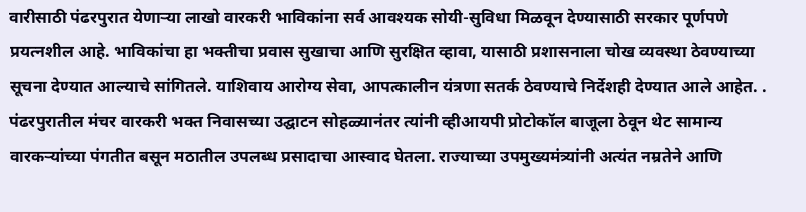वारीसाठी पंढरपुरात येणाऱ्या लाखो वारकरी भाविकांना सर्व आवश्यक सोयी-सुविधा मिळवून देण्यासाठी सरकार पूर्णपणे प्रयत्नशील आहे. भाविकांचा हा भक्तीचा प्रवास सुखाचा आणि सुरक्षित व्हावा, यासाठी प्रशासनाला चोख व्यवस्था ठेवण्याच्या सूचना देण्यात आल्याचे सांगितले. याशिवाय आरोग्य सेवा, आपत्कालीन यंत्रणा सतर्क ठेवण्याचे निर्देशही देण्यात आले आहेत. . पंढरपुरातील मंचर वारकरी भक्त निवासच्या उद्घाटन सोहळ्यानंतर त्यांनी व्हीआयपी प्रोटोकॉल बाजूला ठेवून थेट सामान्य वारकऱ्यांच्या पंगतीत बसून मठातील उपलब्ध प्रसादाचा आस्वाद घेतला. राज्याच्या उपमुख्यमंत्र्यांनी अत्यंत नम्रतेने आणि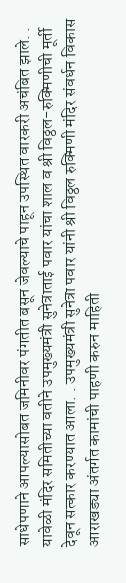साधेपणाने आपल्यासोबत जमिनीवर पंगतीत बसून जेवल्याचे पाहून उपस्थित वारकरी अचंबित झाले. . यावेळी मंदिर समितीच्या वतीने उपमुख्यमंत्री सुनेत्राताई पवार यांचा शाल व श्री विठ्ठल-रुक्मिणीची मूर्ती देवून सत्कार करण्यात आला. . उपमुख्यमंत्री सुनेत्रा पवार यांनी श्री विठ्ठल रुक्मिणी मंदिर संवर्धन विकास आराखड्या अंतर्गत कामांची पाहणी करुन माहिती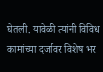घेतली. यावेळी त्यांनी विविध कामांच्या दर्जावर विशेष भर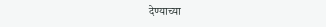देण्याच्या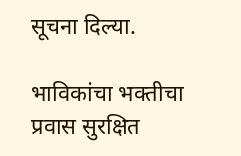सूचना दिल्या.

भाविकांचा भक्तीचा प्रवास सुरक्षित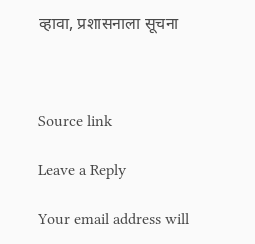व्हावा, प्रशासनाला सूचना



Source link

Leave a Reply

Your email address will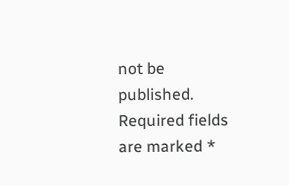not be published. Required fields are marked *